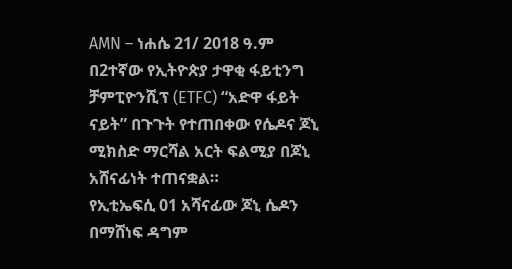AMN – ነሐሴ 21/ 2018 ዓ.ም
በ2ተኛው የኢትዮጵያ ታዋቂ ፋይቲንግ ቻምፒዮንሺፕ (ETFC) “አድዋ ፋይት ናይት” በጉጉት የተጠበቀው የሴዶና ጆኒ ሚክስድ ማርሻል አርት ፍልሚያ በጆኒ አሸናፊነት ተጠናቋል።
የኢቲኤፍሲ 01 አሻናፊው ጆኒ ሴዶን በማሸነፍ ዳግም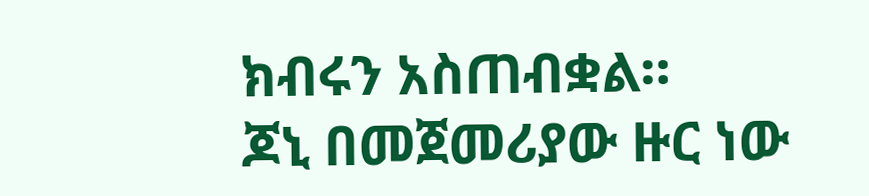ክብሩን አስጠብቋል።
ጆኒ በመጀመሪያው ዙር ነው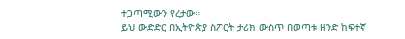ተጋጣሚውን የረታው።
ይህ ውድድር በኢትዮጵያ ስፖርት ታሪክ ውስጥ በወጣቱ ዘንድ ከፍተኛ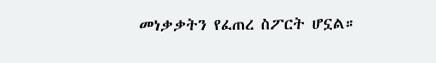መነቃቃትን የፈጠረ ስፖርት ሆኗል።